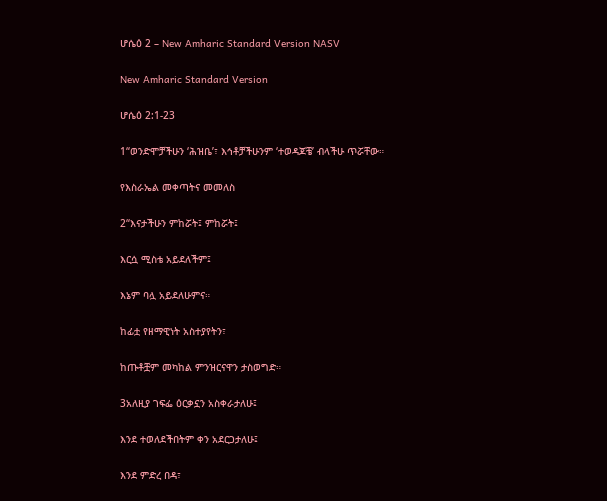ሆሴዕ 2 – New Amharic Standard Version NASV

New Amharic Standard Version

ሆሴዕ 2:1-23

1“ወንድሞቻችሁን ‘ሕዝቤ’፣ እኅቶቻችሁንም ‘ተወዳጆቼ’ ብላችሁ ጥሯቸው።

የእስራኤል መቀጣትና መመለስ

2“እናታችሁን ምከሯት፤ ምከሯት፤

እርሷ ሚስቴ አይደለችም፤

እኔም ባሏ አይደለሁምና።

ከፊቷ የዘማዊነት አስተያየትን፣

ከጡቶቿም መካከል ምንዝርናዋን ታስወግድ።

3አለዚያ ገፍፌ ዕርቃኗን አስቀራታለሁ፤

እንደ ተወለደችበትም ቀን አደርጋታለሁ፤

እንደ ምድረ በዳ፣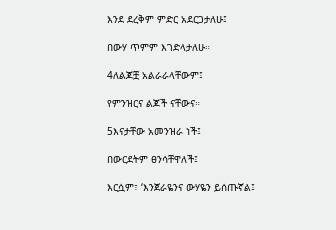እንደ ደረቅም ምድር አደርጋታለሁ፤

በውሃ ጥምም እገድላታለሁ።

4ለልጆቿ አልራራላቸውም፤

የምንዝርና ልጆች ናቸውና።

5እናታቸው አመንዝራ ነች፤

በውርደትም ፀንሳቸዋለች፤

እርሷም፣ ‘እንጀራዬንና ውሃዬን ይሰጡኛል፤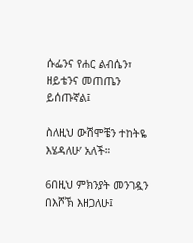ሱፌንና የሐር ልብሴን፣ ዘይቴንና መጠጤን ይሰጡኛል፤

ስለዚህ ውሽሞቼን ተከትዬ እሄዳለሁ’ አለች።

6በዚህ ምክንያት መንገዷን በእሾኽ እዘጋለሁ፤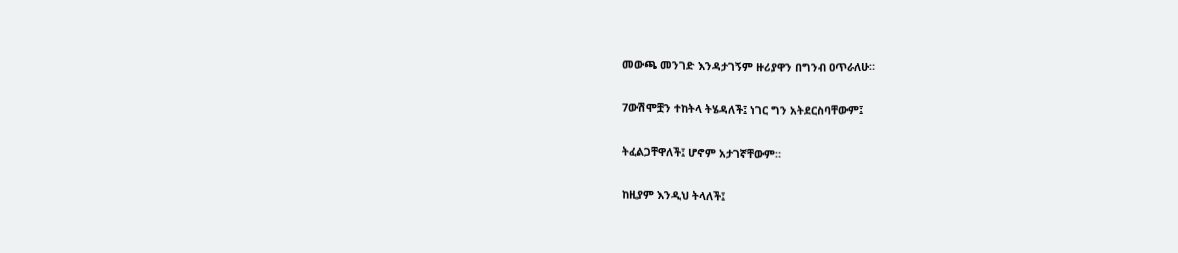መውጫ መንገድ እንዳታገኝም ዙሪያዋን በግንብ ዐጥራለሁ።

7ውሽሞቿን ተከትላ ትሄዳለች፤ ነገር ግን አትደርስባቸውም፤

ትፈልጋቸዋለች፤ ሆኖም አታገኛቸውም።

ከዚያም እንዲህ ትላለች፤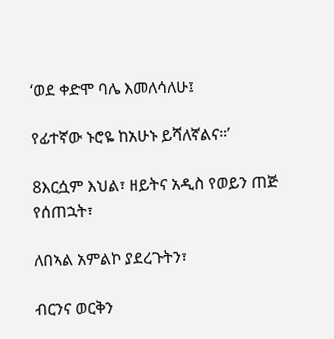‘ወደ ቀድሞ ባሌ እመለሳለሁ፤

የፊተኛው ኑሮዬ ከአሁኑ ይሻለኛልና።’

8እርሷም እህል፣ ዘይትና አዲስ የወይን ጠጅ የሰጠኋት፣

ለበኣል አምልኮ ያደረጉትን፣

ብርንና ወርቅን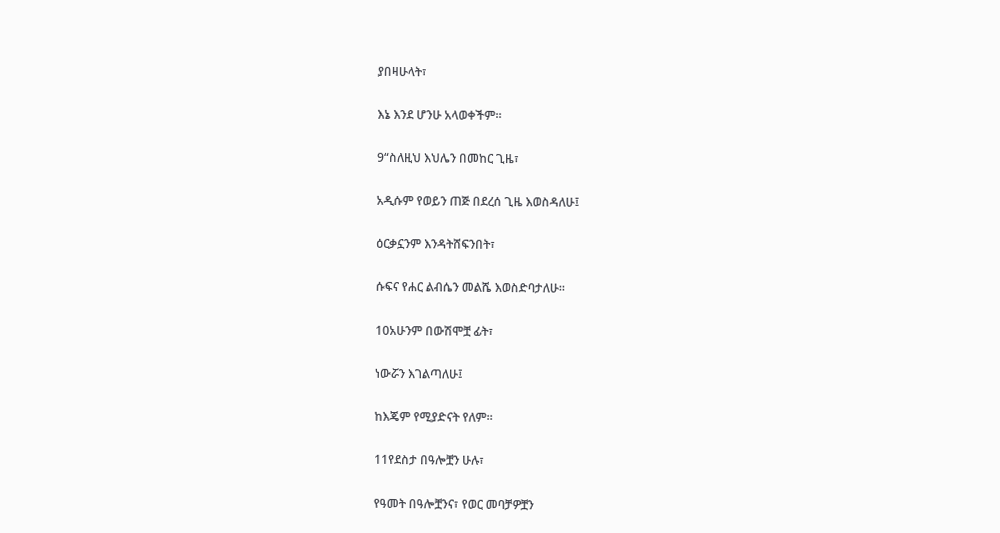ያበዛሁላት፣

እኔ እንደ ሆንሁ አላወቀችም።

9“ስለዚህ እህሌን በመከር ጊዜ፣

አዲሱም የወይን ጠጅ በደረሰ ጊዜ እወስዳለሁ፤

ዕርቃኗንም እንዳትሸፍንበት፣

ሱፍና የሐር ልብሴን መልሼ እወስድባታለሁ።

10አሁንም በውሽሞቿ ፊት፣

ነውሯን እገልጣለሁ፤

ከእጄም የሚያድናት የለም።

11የደስታ በዓሎቿን ሁሉ፣

የዓመት በዓሎቿንና፣ የወር መባቻዎቿን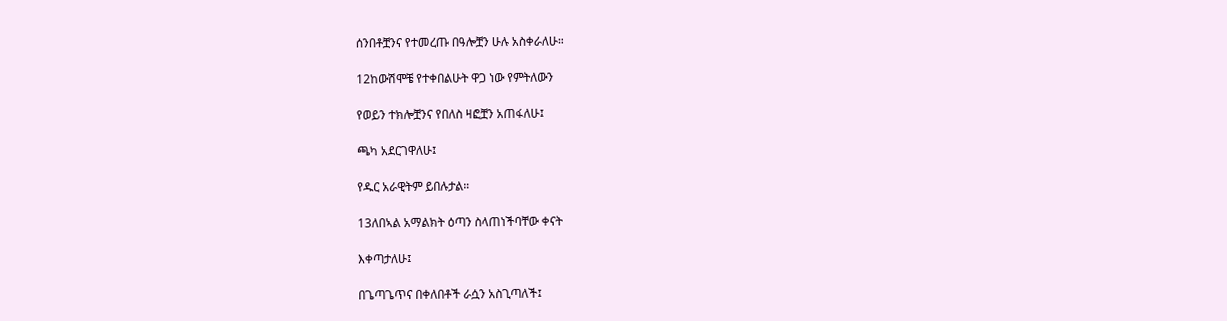ሰንበቶቿንና የተመረጡ በዓሎቿን ሁሉ አስቀራለሁ።

12ከውሽሞቼ የተቀበልሁት ዋጋ ነው የምትለውን

የወይን ተክሎቿንና የበለስ ዛፎቿን አጠፋለሁ፤

ጫካ አደርገዋለሁ፤

የዱር አራዊትም ይበሉታል።

13ለበኣል አማልክት ዕጣን ስላጠነችባቸው ቀናት

እቀጣታለሁ፤

በጌጣጌጥና በቀለበቶች ራሷን አስጊጣለች፤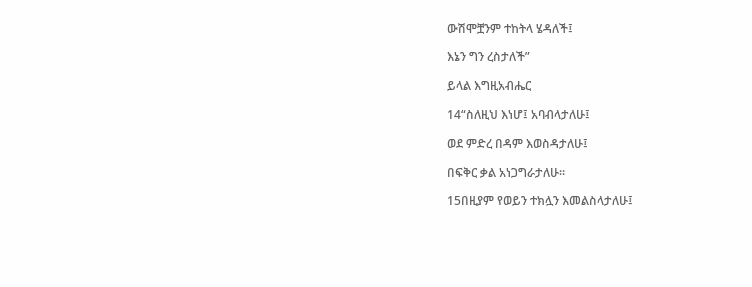ውሽሞቿንም ተከትላ ሄዳለች፤

እኔን ግን ረስታለች”

ይላል እግዚአብሔር

14“ስለዚህ እነሆ፤ አባብላታለሁ፤

ወደ ምድረ በዳም እወስዳታለሁ፤

በፍቅር ቃል አነጋግራታለሁ።

15በዚያም የወይን ተክሏን እመልስላታለሁ፤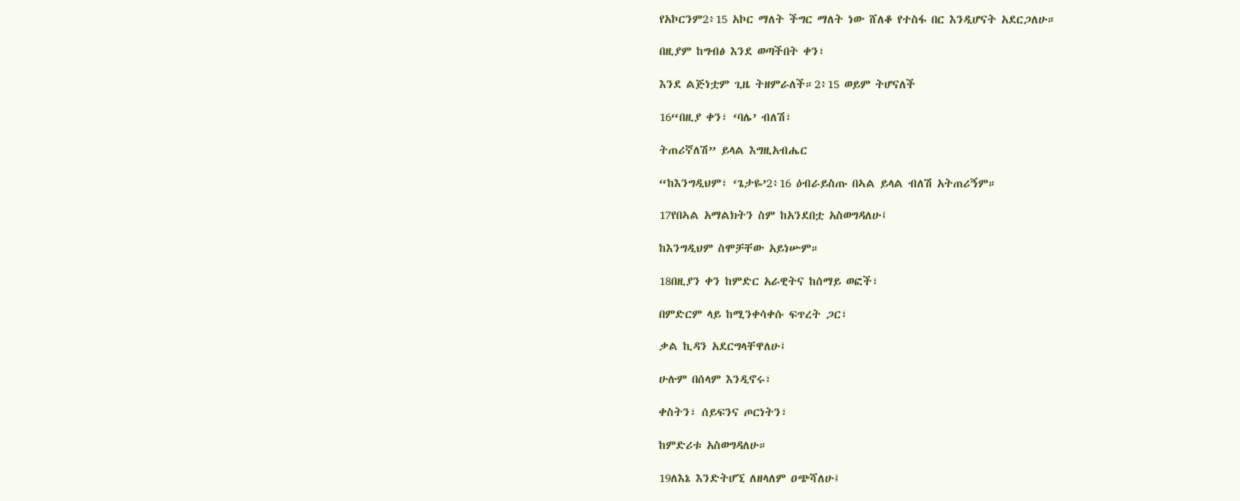የአኮርንም2፥15 አኮር ማለት ችግር ማለት ነው ሸለቆ የተስፋ በር እንዲሆናት አደርጋለሁ።

በዚያም ከግብፅ እንደ ወጣችበት ቀን፣

እንደ ልጅነቷም ጊዜ ትዘምራለች።2፥15 ወይም ትሆናለች

16“በዚያ ቀን፣ ‘ባሌ’ ብለሽ፣

ትጠሪኛለሽ” ይላል እግዚአብሔር

“ከእንግዲህም፣ ‘ጌታዬ’2፥16 ዕብራይስጡ በኣል ይላል ብለሽ አትጠሪኝም።

17የበኣል አማልክትን ስም ከአንደበቷ አስወግዳለሁ፤

ከእንግዲህም ስሞቻቸው አይነሡም።

18በዚያን ቀን ከምድር አራዊትና ከሰማይ ወፎች፣

በምድርም ላይ ከሚንቀሳቀሱ ፍጥረት ጋር፣

ቃል ኪዳን አደርግላቸዋለሁ፤

ሁሉም በሰላም እንዲኖሩ፣

ቀስትን፣ ሰይፍንና ጦርነትን፣

ከምድሪቱ አስወግዳለሁ።

19ለእኔ እንድትሆኚ ለዘላለም ዐጭሻለሁ፤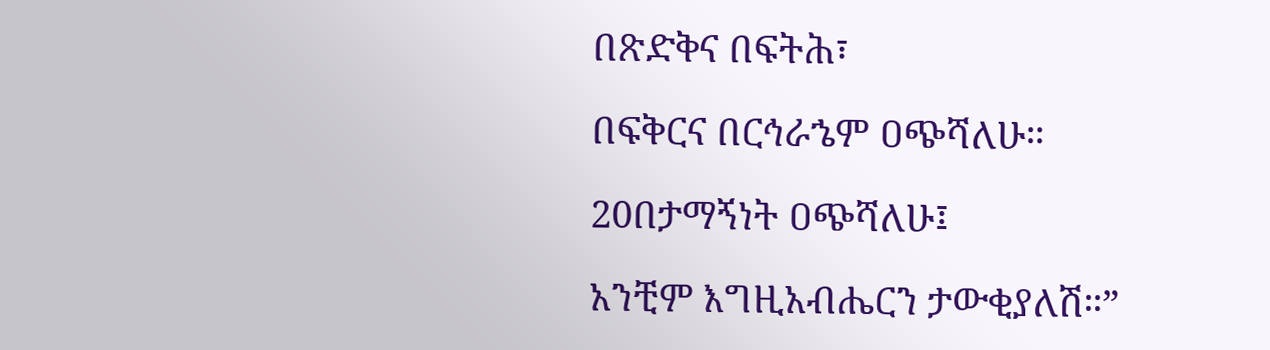በጽድቅና በፍትሕ፣

በፍቅርና በርኅራኄም ዐጭሻለሁ።

20በታማኝነት ዐጭሻለሁ፤

አንቺም እግዚአብሔርን ታውቂያለሽ።”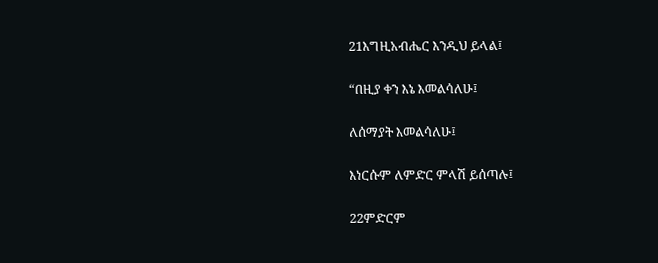21እግዚአብሔር እንዲህ ይላል፤

“በዚያ ቀን እኔ እመልሳለሁ፤

ለሰማያት እመልሳለሁ፤

እነርሱም ለምድር ምላሽ ይሰጣሉ፤

22ምድርም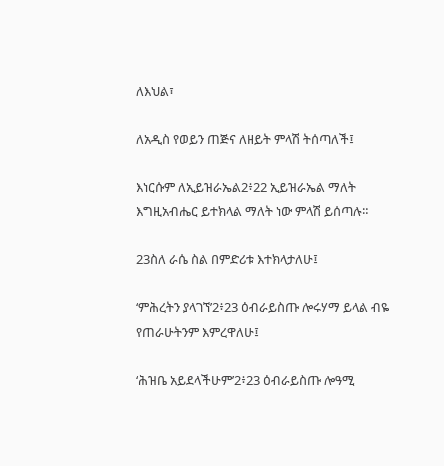ለእህል፣

ለአዲስ የወይን ጠጅና ለዘይት ምላሽ ትሰጣለች፤

እነርሱም ለኢይዝራኤል2፥22 ኢይዝራኤል ማለት እግዚአብሔር ይተክላል ማለት ነው ምላሽ ይሰጣሉ።

23ስለ ራሴ ስል በምድሪቱ እተክላታለሁ፤

‘ምሕረትን ያላገኘ’2፥23 ዕብራይስጡ ሎሩሃማ ይላል ብዬ የጠራሁትንም እምረዋለሁ፤

‘ሕዝቤ አይደላችሁም’2፥23 ዕብራይስጡ ሎዓሚ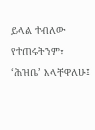ይላል ተብለው የተጠሩትንም፣ ‘ሕዝቤ’ እላቸዋለሁ፤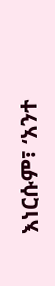እነርሱም፣ ‘አንተ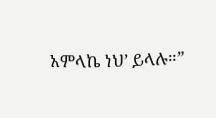አምላኬ ነህ’ ይላሉ።”